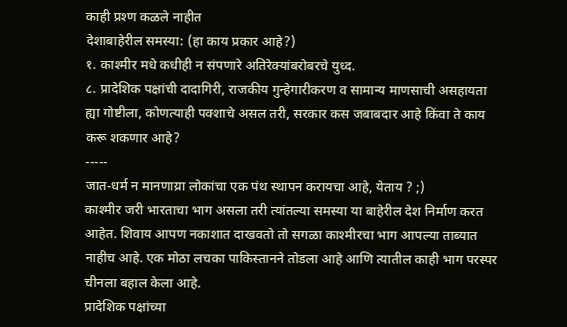काही प्रश्ण कळले नाहीत
देशाबाहेरील समस्या: (हा काय प्रकार आहे?)
१. काश्मीर मधे कधीही न संपणारे अतिरेक्यांबरोबरचे युध्द.
८. प्रादेशिक पक्षांची दादागिरी, राजकीय गुन्हेगारीकरण व सामान्य माणसाची असहायता
ह्या गोष्टीला, कोणत्याही पक्शाचे असल तरी, सरकार कस जबाबदार आहे किंवा ते काय करू शकणार आहे?
-----
जात-धर्म न मानणाय्रा लोकांचा एक पंथ स्थापन करायचा आहे, येताय ? ;)
काश्मीर जरी भारताचा भाग असला तरी त्यांतल्या समस्या या बाहेरील देश निर्माण करत आहेत. शिवाय आपण नकाशात दाखवतो तो सगळा काश्मीरचा भाग आपल्या ताब्यात नाहीच आहे. एक मोठा लचका पाकिस्तानने तोडला आहे आणि त्यातील काही भाग परस्पर चीनला बहाल केला आहे.
प्रादेशिक पक्षांच्या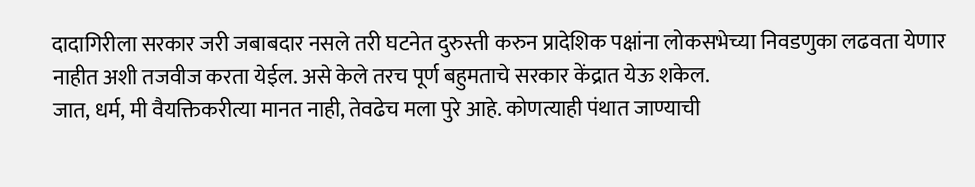दादागिरीला सरकार जरी जबाबदार नसले तरी घटनेत दुरुस्ती करुन प्रादेशिक पक्षांना लोकसभेच्या निवडणुका लढवता येणार नाहीत अशी तजवीज करता येईल. असे केले तरच पूर्ण बहुमताचे सरकार केंद्रात येऊ शकेल.
जात, धर्म, मी वैयक्तिकरीत्या मानत नाही, तेवढेच मला पुरे आहे. कोणत्याही पंथात जाण्याची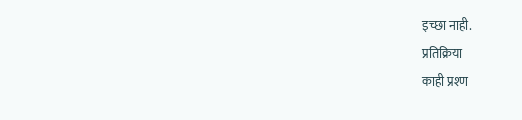इच्छा नाही.
प्रतिक्रिया
काही प्रश्ण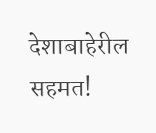देशाबाहेरील
सहमत!